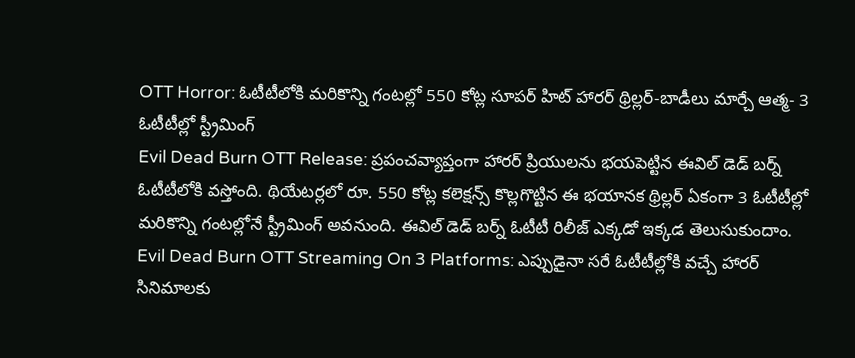OTT Horror: ఓటీటీలోకి మరికొన్ని గంటల్లో 550 కోట్ల సూపర్ హిట్ హారర్ థ్రిల్లర్-బాడీలు మార్చే ఆత్మ- 3 ఓటీటీల్లో స్ట్రీమింగ్
Evil Dead Burn OTT Release: ప్రపంచవ్యాప్తంగా హారర్ ప్రియులను భయపెట్టిన ఈవిల్ డెడ్ బర్న్ ఓటీటీలోకి వస్తోంది. థియేటర్లలో రూ. 550 కోట్ల కలెక్షన్స్ కొల్లగొట్టిన ఈ భయానక థ్రిల్లర్ ఏకంగా 3 ఓటీటీల్లో మరికొన్ని గంటల్లోనే స్ట్రీమింగ్ అవనుంది. ఈవిల్ డెడ్ బర్న్ ఓటీటీ రిలీజ్ ఎక్కడో ఇక్కడ తెలుసుకుందాం.
Evil Dead Burn OTT Streaming On 3 Platforms: ఎప్పుడైనా సరే ఓటీటీల్లోకి వచ్చే హారర్ సినిమాలకు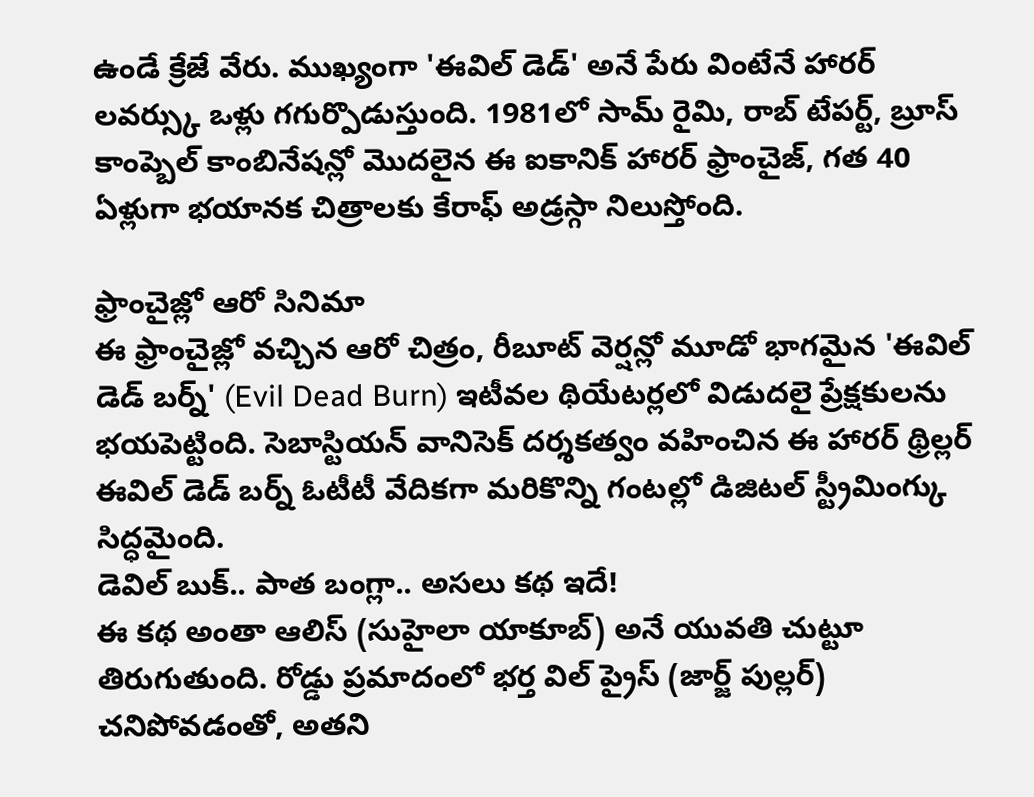ఉండే క్రేజే వేరు. ముఖ్యంగా 'ఈవిల్ డెడ్' అనే పేరు వింటేనే హారర్ లవర్స్కు ఒళ్లు గగుర్పొడుస్తుంది. 1981లో సామ్ రైమి, రాబ్ టేపర్ట్, బ్రూస్ కాంప్బెల్ కాంబినేషన్లో మొదలైన ఈ ఐకానిక్ హారర్ ఫ్రాంచైజ్, గత 40 ఏళ్లుగా భయానక చిత్రాలకు కేరాఫ్ అడ్రస్గా నిలుస్తోంది.

ఫ్రాంచైజ్లో ఆరో సినిమా
ఈ ఫ్రాంచైజ్లో వచ్చిన ఆరో చిత్రం, రీబూట్ వెర్షన్లో మూడో భాగమైన 'ఈవిల్ డెడ్ బర్న్' (Evil Dead Burn) ఇటీవల థియేటర్లలో విడుదలై ప్రేక్షకులను భయపెట్టింది. సెబాస్టియన్ వానిసెక్ దర్శకత్వం వహించిన ఈ హారర్ థ్రిల్లర్ ఈవిల్ డెడ్ బర్న్ ఓటీటీ వేదికగా మరికొన్ని గంటల్లో డిజిటల్ స్ట్రీమింగ్కు సిద్ధమైంది.
డెవిల్ బుక్.. పాత బంగ్లా.. అసలు కథ ఇదే!
ఈ కథ అంతా ఆలిస్ (సుహైలా యాకూబ్) అనే యువతి చుట్టూ తిరుగుతుంది. రోడ్డు ప్రమాదంలో భర్త విల్ ప్రైస్ (జార్జ్ పుల్లర్) చనిపోవడంతో, అతని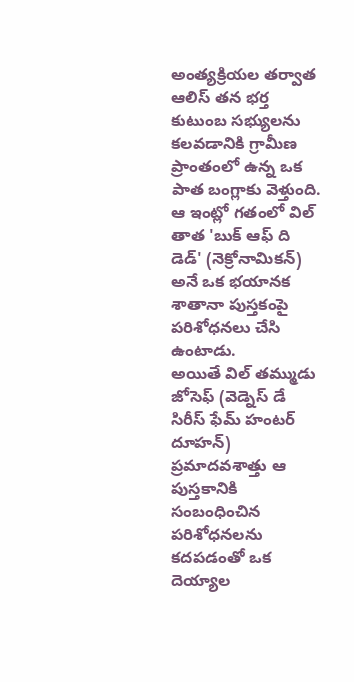అంత్యక్రియల తర్వాత ఆలిస్ తన భర్త కుటుంబ సభ్యులను కలవడానికి గ్రామీణ ప్రాంతంలో ఉన్న ఒక పాత బంగ్లాకు వెళ్తుంది. ఆ ఇంట్లో గతంలో విల్ తాత 'బుక్ ఆఫ్ ది డెడ్' (నెక్రోనామికన్) అనే ఒక భయానక శాతానా పుస్తకంపై పరిశోధనలు చేసి ఉంటాడు.
అయితే విల్ తమ్ముడు జోసెఫ్ (వెడ్నెస్ డే సిరీస్ ఫేమ్ హంటర్ దూహన్) ప్రమాదవశాత్తు ఆ పుస్తకానికి సంబంధించిన పరిశోధనలను కదపడంతో ఒక దెయ్యాల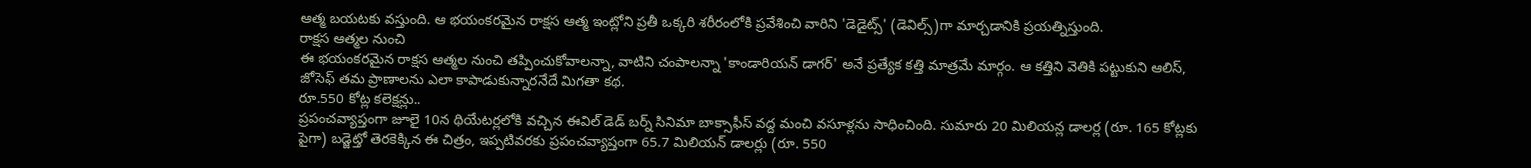ఆత్మ బయటకు వస్తుంది. ఆ భయంకరమైన రాక్షస ఆత్మ ఇంట్లోని ప్రతీ ఒక్కరి శరీరంలోకి ప్రవేశించి వారిని 'డెడైట్స్' (డెవిల్స్)గా మార్చడానికి ప్రయత్నిస్తుంది.
రాక్షస ఆత్మల నుంచి
ఈ భయంకరమైన రాక్షస ఆత్మల నుంచి తప్పించుకోవాలన్నా, వాటిని చంపాలన్నా 'కాండారియన్ డాగర్' అనే ప్రత్యేక కత్తి మాత్రమే మార్గం. ఆ కత్తిని వెతికి పట్టుకుని ఆలిస్, జోసెఫ్ తమ ప్రాణాలను ఎలా కాపాడుకున్నారనేదే మిగతా కథ.
రూ.550 కోట్ల కలెక్షన్లు..
ప్రపంచవ్యాప్తంగా జూలై 10న థియేటర్లలోకి వచ్చిన ఈవిల్ డెడ్ బర్న్ సినిమా బాక్సాఫీస్ వద్ద మంచి వసూళ్లను సాధించింది. సుమారు 20 మిలియన్ల డాలర్ల (రూ. 165 కోట్లకు పైగా) బడ్జెట్తో తెరకెక్కిన ఈ చిత్రం, ఇప్పటివరకు ప్రపంచవ్యాప్తంగా 65.7 మిలియన్ డాలర్లు (రూ. 550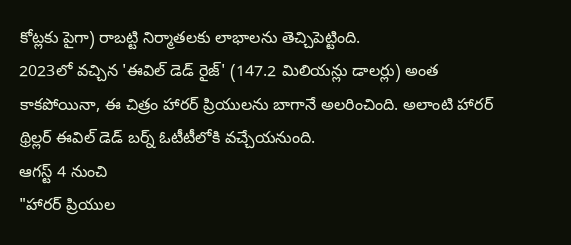కోట్లకు పైగా) రాబట్టి నిర్మాతలకు లాభాలను తెచ్చిపెట్టింది.
2023లో వచ్చిన 'ఈవిల్ డెడ్ రైజ్' (147.2 మిలియన్లు డాలర్లు) అంత కాకపోయినా, ఈ చిత్రం హారర్ ప్రియులను బాగానే అలరించింది. అలాంటి హారర్ థ్రిల్లర్ ఈవిల్ డెడ్ బర్న్ ఓటీటీలోకి వచ్చేయనుంది.
ఆగస్ట్ 4 నుంచి
"హారర్ ప్రియుల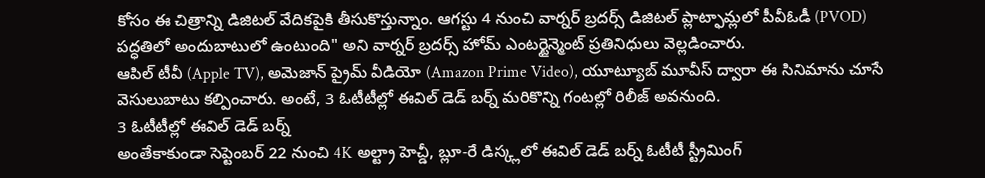కోసం ఈ చిత్రాన్ని డిజిటల్ వేదికపైకి తీసుకొస్తున్నాం. ఆగస్టు 4 నుంచి వార్నర్ బ్రదర్స్ డిజిటల్ ప్లాట్ఫామ్లలో పీవీఓడీ (PVOD) పద్ధతిలో అందుబాటులో ఉంటుంది" అని వార్నర్ బ్రదర్స్ హోమ్ ఎంటర్టైన్మెంట్ ప్రతినిధులు వెల్లడించారు.
ఆపిల్ టీవీ (Apple TV), అమెజాన్ ప్రైమ్ వీడియో (Amazon Prime Video), యూట్యూబ్ మూవీస్ ద్వారా ఈ సినిమాను చూసే వెసులుబాటు కల్పించారు. అంటే, 3 ఓటీటీల్లో ఈవిల్ డెడ్ బర్న్ మరికొన్ని గంటల్లో రిలీజ్ అవనుంది.
3 ఓటీటీల్లో ఈవిల్ డెడ్ బర్న్
అంతేకాకుండా సెప్టెంబర్ 22 నుంచి 4K అల్ట్రా హెచ్డీ, బ్లూ-రే డిస్క్లలో ఈవిల్ డెడ్ బర్న్ ఓటీటీ స్ట్రీమింగ్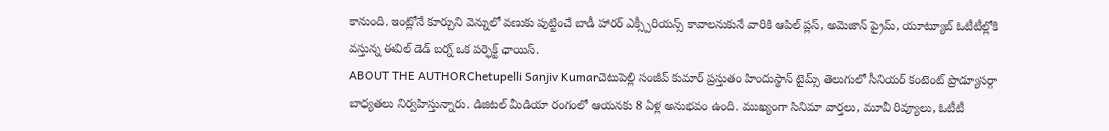కానుంది. ఇంట్లోనే కూర్చుని వెన్నులో వణుకు పుట్టించే బాడీ హారర్ ఎక్స్పీరియన్స్ కావాలనుకునే వారికి ఆపిల్ ప్లస్, అమెజాన్ ప్రైమ్, యూట్యూబ్ ఓటీటీల్లోకి వస్తున్న ఈవిల్ డెడ్ బర్న్ ఒక పర్ఫెక్ట్ ఛాయిస్.
ABOUT THE AUTHORChetupelli Sanjiv Kumarచెటుపెల్లి సంజీవ్ కుమార్ ప్రస్తుతం హిందుస్థాన్ టైమ్స్ తెలుగులో సీనియర్ కంటెంట్ ప్రొడ్యూసర్గా బాధ్యతలు నిర్వహిస్తున్నారు. డిజిటల్ మీడియా రంగంలో ఆయనకు 8 ఏళ్ల అనుభవం ఉంది. ముఖ్యంగా సినిమా వార్తలు, మూవీ రివ్యూలు, ఓటీటీ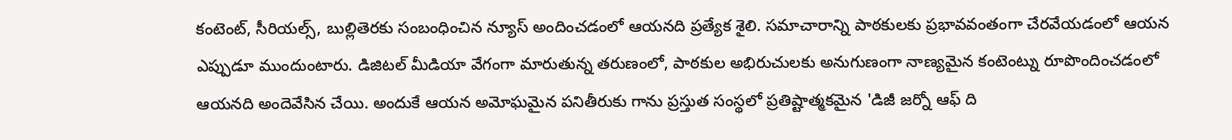కంటెంట్, సీరియల్స్, బుల్లితెరకు సంబంధించిన న్యూస్ అందించడంలో ఆయనది ప్రత్యేక శైలి. సమాచారాన్ని పాఠకులకు ప్రభావవంతంగా చేరవేయడంలో ఆయన ఎప్పుడూ ముందుంటారు. డిజిటల్ మీడియా వేగంగా మారుతున్న తరుణంలో, పాఠకుల అభిరుచులకు అనుగుణంగా నాణ్యమైన కంటెంట్ను రూపొందించడంలో ఆయనది అందెవేసిన చేయి. అందుకే ఆయన అమోఘమైన పనితీరుకు గాను ప్రస్తుత సంస్థలో ప్రతిష్టాత్మకమైన 'డిజీ జర్నో ఆఫ్ ది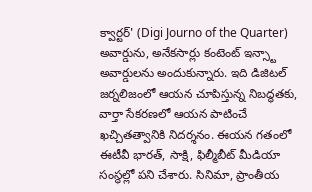క్వార్టర్' (Digi Journo of the Quarter) అవార్డును, అనేకసార్లు కంటెంట్ ఇన్స్టా అవార్డులను అందుకున్నారు. ఇది డిజిటల్ జర్నలిజంలో ఆయన చూపిస్తున్న నిబద్ధతకు, వార్తా సేకరణలో ఆయన పాటించే ఖచ్చితత్వానికి నిదర్శనం. ఈయన గతంలో ఈటీవీ భారత్, సాక్షి, ఫిల్మీబీట్ మీడియా సంస్థల్లో పని చేశారు. సినిమా, ప్రాంతీయ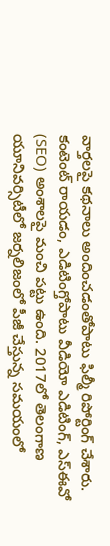వార్తలపై కథనాలు అందించడంతోపాటు ఫిల్మీ రిపోర్టింగ్ చేశారు. కంటెంట్ రాయడం, ఎడిటింగ్తోపాటు వీడియో ఎడిటింగ్, ఎస్ఈవో (SEO) అంశాలపై మంచి పట్టు ఉంది. 2017లో తెలంగాణ యూనివర్సిటీలో జర్నలిజంలో పీజీ చేస్తున్న సమయంలో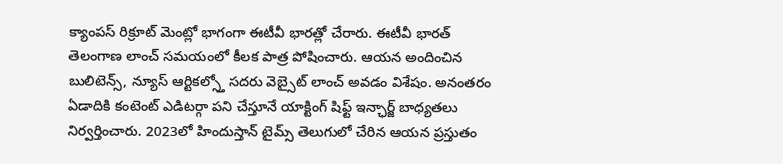క్యాంపస్ రిక్రూట్ మెంట్లో భాగంగా ఈటీవీ భారత్లో చేరారు. ఈటీవీ భారత్ తెలంగాణ లాంచ్ సమయంలో కీలక పాత్ర పోషించారు. ఆయన అందించిన బులిటెన్స్, న్యూస్ ఆర్టికల్స్తో సదరు వెబ్సైట్ లాంచ్ అవడం విశేషం. అనంతరం ఏడాదికి కంటెంట్ ఎడిటర్గా పని చేస్తూనే యాక్టింగ్ షిఫ్ట్ ఇన్ఛార్జ్ బాధ్యతలు నిర్వర్తించారు. 2023లో హిందుస్తాన్ టైమ్స్ తెలుగులో చేరిన ఆయన ప్రస్తుతం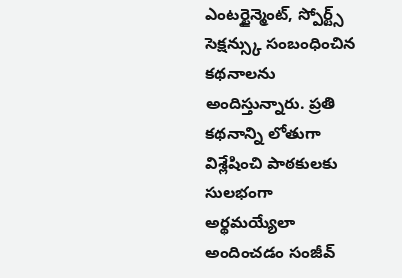ఎంటర్టైన్మెంట్, స్పోర్ట్స్ సెక్షన్స్కు సంబంధించిన కథనాలను అందిస్తున్నారు. ప్రతి కథనాన్ని లోతుగా విశ్లేషించి పాఠకులకు సులభంగా అర్థమయ్యేలా అందించడం సంజీవ్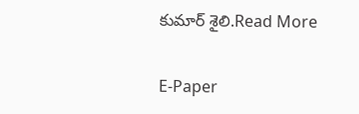కుమార్ శైలి.Read More

E-Paper